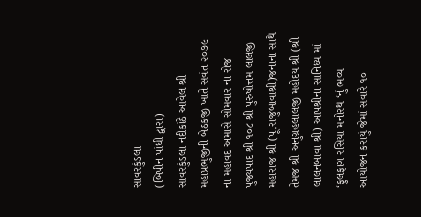સાવરકુંડલા
(બિપીન પાંધી દ્વારા)
સાવરકુંડલા નદીકાંઠે આવેલ શ્રી મહાપ્રભુજીની બેઠકજી ખાતે સવંત ૨૦૭૯ ના મહાવદ અમાસે સોમવાર ના રોજ પુજ્યપાદ શ્રી ૧૦૮ શ્રી પુરુષોત્તમ લાલજી મહારાજ શ્રી (પૂ.રાજુબાવાશ્રી)જનાના સાથે તેમજ શ્રી અનુગ્રહલાલજી મહોદય શ્રી (શ્રી લાલનબાવા શ્રી) આપશ્રીના સાનિધ્ય માં ‘ફુલફાગ રસિયા મનોરથ ‘નું ભવ્ય આયોજન કરાયું જેમાં સવારે ૧૦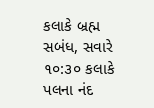કલાકે બ્રહ્મ સબંધ, સવારે ૧૦:૩૦ કલાકે પલના નંદ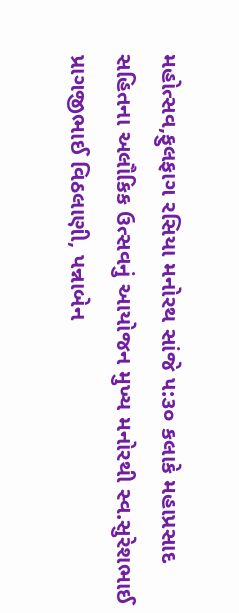મહોત્સવ,ફુલફાગ રસિયા મનોરથ સાંજે ૫:૩૦ કલાકે મહાપ્રસાદ સહિતના અલૌકિક ઉત્સવનું આયોજન મુખ્ય મનોરથી સ્વ.સુરેશભાઈ પ્રાગજીભાઈ વિઠલાણી, પન્નાબેન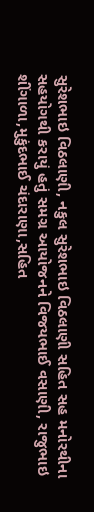સુરેશભાઇ વિઠલાણી, નકુલ સુરેશભાઇ વિઠલાણી સહિત સહ મનોરથીના સહયોગથી કરાયું હતું સમગ્ર આયોજનને વિજયભાઈ વસાણી, રાજુભાઇ શીંગાળા,મુકુંદભાઈ ચંદારાણા,સહિત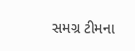સમગ્ર ટીમના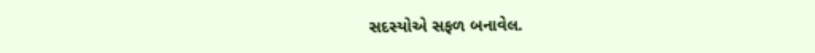સદસ્યોએ સફળ બનાવેલ.